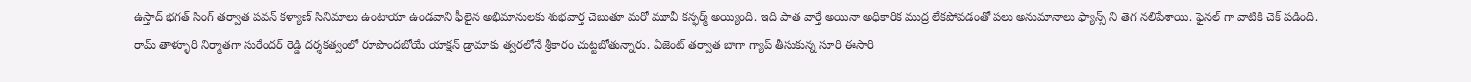ఉస్తాద్ భగత్ సింగ్ తర్వాత పవన్ కళ్యాణ్ సినిమాలు ఉంటాయా ఉండవాని ఫీలైన అభిమానులకు శుభవార్త చెబుతూ మరో మూవీ కన్ఫర్మ్ అయ్యింది. ఇది పాత వార్తే అయినా అధికారిక ముద్ర లేకపోవడంతో పలు అనుమానాలు ఫ్యాన్స్ ని తెగ నలిపేశాయి. ఫైనల్ గా వాటికి చెక్ పడింది.
రామ్ తాళ్ళూరి నిర్మాతగా సురేందర్ రెడ్డి దర్శకత్వంలో రూపొందబోయే యాక్షన్ డ్రామాకు త్వరలోనే శ్రీకారం చుట్టబోతున్నారు. ఏజెంట్ తర్వాత బాగా గ్యాప్ తీసుకున్న సూరి ఈసారి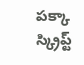పక్కా స్క్రిప్ట్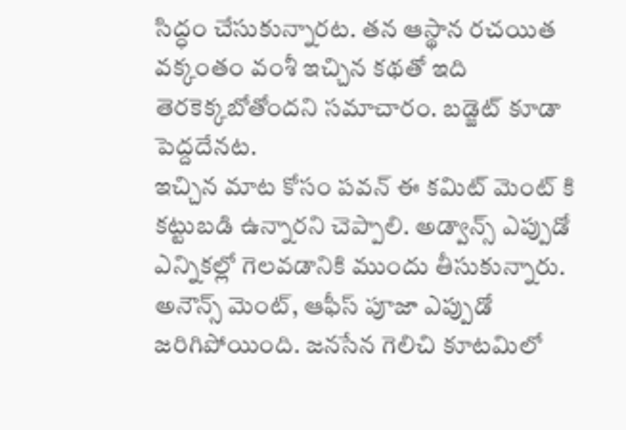సిద్ధం చేసుకున్నారట. తన ఆస్థాన రచయిత వక్కంతం వంశీ ఇచ్చిన కథతో ఇది తెరకెక్కబోతోందని సమాచారం. బడ్జెట్ కూడా పెద్దదేనట.
ఇచ్చిన మాట కోసం పవన్ ఈ కమిట్ మెంట్ కి కట్టుబడి ఉన్నారని చెప్పాలి. అడ్వాన్స్ ఎప్పుడో ఎన్నికల్లో గెలవడానికి ముందు తీసుకున్నారు. అనౌన్స్ మెంట్, ఆఫీస్ పూజా ఎప్పుడో జరిగిపోయింది. జనసేన గెలిచి కూటమిలో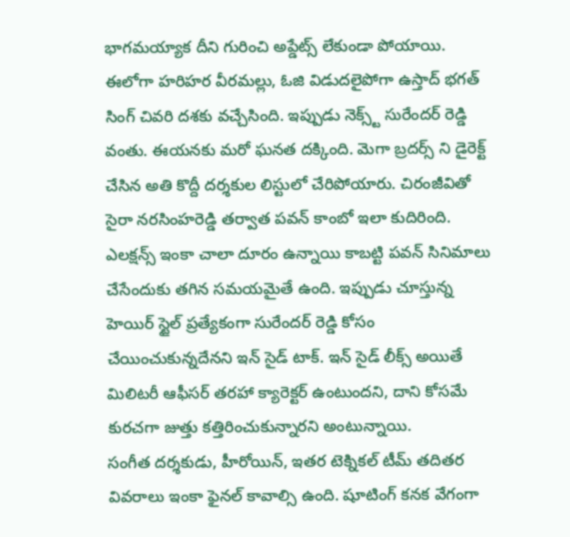భాగమయ్యాక దీని గురించి అప్డేట్స్ లేకుండా పోయాయి.
ఈలోగా హరిహర వీరమల్లు, ఓజి విడుదలైపోగా ఉస్తాద్ భగత్ సింగ్ చివరి దశకు వచ్చేసింది. ఇప్పుడు నెక్స్ట్ సురేందర్ రెడ్డి వంతు. ఈయనకు మరో ఘనత దక్కింది. మెగా బ్రదర్స్ ని డైరెక్ట్ చేసిన అతి కొద్దీ దర్శకుల లిస్టులో చేరిపోయారు. చిరంజీవితో సైరా నరసింహరెడ్డి తర్వాత పవన్ కాంబో ఇలా కుదిరింది.
ఎలక్షన్స్ ఇంకా చాలా దూరం ఉన్నాయి కాబట్టి పవన్ సినిమాలు చేసేందుకు తగిన సమయమైతే ఉంది. ఇప్పుడు చూస్తున్న హెయిర్ స్టైల్ ప్రత్యేకంగా సురేందర్ రెడ్డి కోసం చేయించుకున్నదేనని ఇన్ సైడ్ టాక్. ఇన్ సైడ్ లీక్స్ అయితే మిలిటరీ ఆఫీసర్ తరహా క్యారెక్టర్ ఉంటుందని, దాని కోసమే కురచగా జుత్తు కత్తిరించుకున్నారని అంటున్నాయి.
సంగీత దర్శకుడు, హీరోయిన్, ఇతర టెక్నికల్ టీమ్ తదితర వివరాలు ఇంకా ఫైనల్ కావాల్సి ఉంది. షూటింగ్ కనక వేగంగా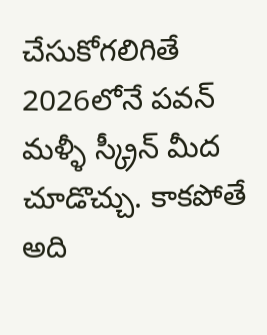చేసుకోగలిగితే 2026లోనే పవన్ మళ్ళీ స్క్రీన్ మీద చూడొచ్చు. కాకపోతే అది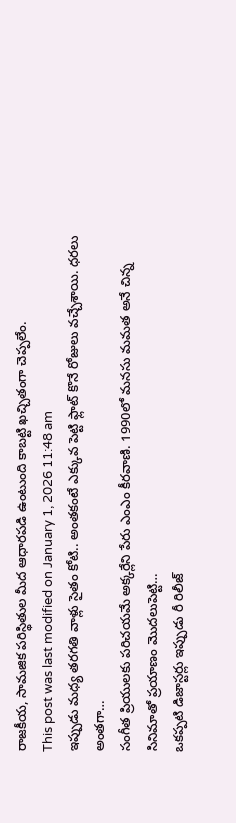రాజకీయ, సామజిక పరిస్థితుల మీద ఆధారపడి ఉంటుంది కాబట్టి ఖచ్చితంగా చెప్పలేం.
This post was last modified on January 1, 2026 11:48 am
ఇప్పుడు మధ్య తరగతి వాళ్లు సైతం కోటి.. అంతకంటే ఎక్కువ పెట్టి ఫ్లాట్ కొనే రోజులు వచ్చేశాయి. ధరలు అంతగా…
సంగీత ప్రియులకు పరిచయమే అక్కర్లేని పేరు ఎంఎం కీరవాణి. 1990లో మనసు మమత అనే చిన్న సినిమాతో ప్రయాణం మొదలుపెట్టి…
ఒకప్పటి డిజాస్టర్లు ఇప్పుడు రీ రిలీజ్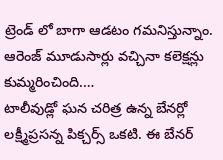ట్రెండ్ లో బాగా ఆడటం గమనిస్తున్నాం. ఆరెంజ్ మూడుసార్లు వచ్చినా కలెక్షన్లు కుమ్మరించింది.…
టాలీవుడ్లో ఘన చరిత్ర ఉన్న బేనర్లో లక్ష్మీప్రసన్న పిక్చర్స్ ఒకటి. ఈ బేనర్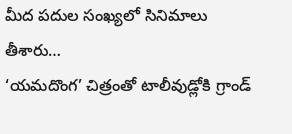మీద పదుల సంఖ్యలో సినిమాలు తీశారు…
‘యమదొంగ’ చిత్రంతో టాలీవుడ్లోకి గ్రాండ్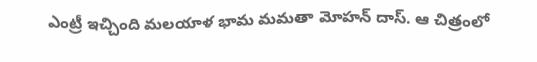ఎంట్రీ ఇచ్చింది మలయాళ భామ మమతా మోహన్ దాస్. ఆ చిత్రంలో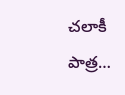చలాకీ పాత్ర…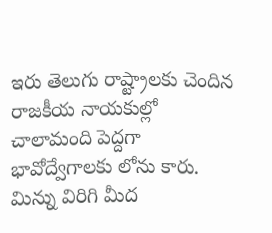ఇరు తెలుగు రాష్ట్రాలకు చెందిన రాజకీయ నాయకుల్లో చాలామంది పెద్దగా భావోద్వేగాలకు లోను కారు. మిన్ను విరిగి మీద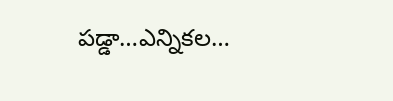పడ్డా…ఎన్నికల…